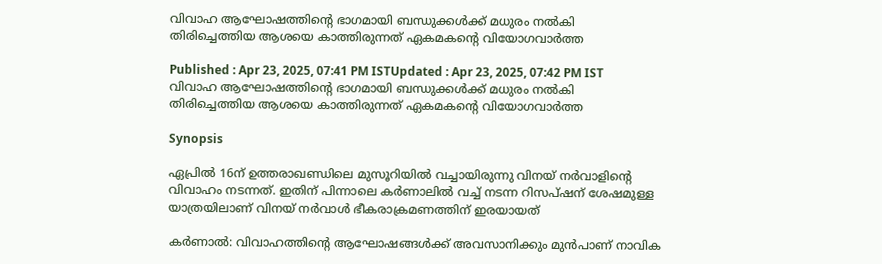വിവാഹ ആഘോഷത്തിന്റെ ഭാഗമായി ബന്ധുക്കൾക്ക് മധുരം നൽകി തിരിച്ചെത്തിയ ആശയെ കാത്തിരുന്നത് ഏകമകന്റെ വിയോഗവാർത്ത

Published : Apr 23, 2025, 07:41 PM ISTUpdated : Apr 23, 2025, 07:42 PM IST
വിവാഹ ആഘോഷത്തിന്റെ ഭാഗമായി ബന്ധുക്കൾക്ക് മധുരം നൽകി തിരിച്ചെത്തിയ ആശയെ കാത്തിരുന്നത് ഏകമകന്റെ വിയോഗവാർത്ത

Synopsis

ഏപ്രിൽ 16ന് ഉത്തരാഖണ്ഡിലെ മുസൂറിയിൽ വച്ചായിരുന്നു വിനയ് നർവാളിന്റെ വിവാഹം നടന്നത്. ഇതിന് പിന്നാലെ കർണാലിൽ വച്ച് നടന്ന റിസപ്ഷന് ശേഷമുള്ള യാത്രയിലാണ് വിനയ് നർവാൾ ഭീകരാക്രമണത്തിന് ഇരയായത്

കർണാൽ: വിവാഹത്തിന്റെ ആഘോഷങ്ങൾക്ക് അവസാനിക്കും മുൻപാണ് നാവിക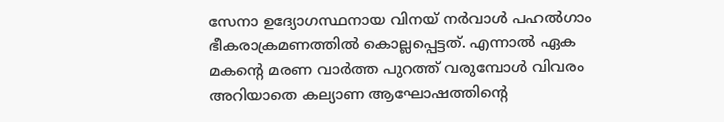സേനാ ഉദ്യോഗസ്ഥനായ വിനയ് നർവാൾ പഹൽഗാം ഭീകരാക്രമണത്തിൽ കൊല്ലപ്പെട്ടത്. എന്നാൽ ഏക മകന്റെ മരണ വാർത്ത പുറത്ത് വരുമ്പോൾ വിവരം അറിയാതെ കല്യാണ ആഘോഷത്തിന്റെ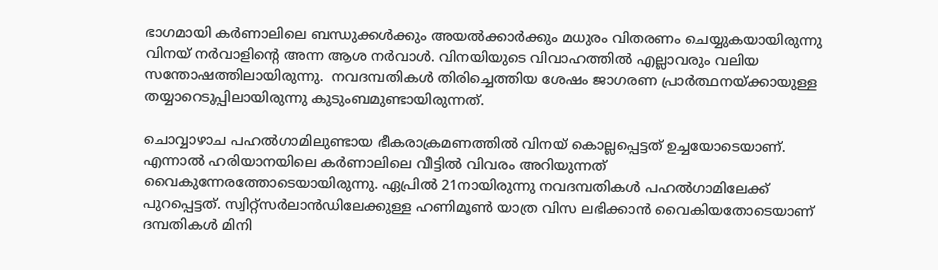ഭാഗമായി കർണാലിലെ ബന്ധുക്കൾക്കും അയൽക്കാർക്കും മധുരം വിതരണം ചെയ്യുകയായിരുന്നു വിനയ് നർവാളിന്റെ അന്ന ആശ നർവാൾ. വിനയിയുടെ വിവാഹത്തിൽ എല്ലാവരും വലിയ സന്തോഷത്തിലായിരുന്നു.  നവദമ്പതികൾ തിരിച്ചെത്തിയ ശേഷം ജാഗരണ പ്രാർത്ഥനയ്ക്കായുള്ള തയ്യാറെടുപ്പിലായിരുന്നു കുടുംബമുണ്ടായിരുന്നത്.

ചൊവ്വാഴാച പഹൽഗാമിലുണ്ടായ ഭീകരാക്രമണത്തിൽ വിനയ് കൊല്ലപ്പെട്ടത് ഉച്ചയോടെയാണ്. എന്നാൽ ഹരിയാനയിലെ കർണാലിലെ വീട്ടിൽ വിവരം അറിയുന്നത് വൈകുന്നേരത്തോടെയായിരുന്നു. ഏപ്രിൽ 21നായിരുന്നു നവദമ്പതികൾ പഹൽഗാമിലേക്ക് പുറപ്പെട്ടത്. സ്വിറ്റ്സർലാൻഡിലേക്കുള്ള ഹണിമൂൺ യാത്ര വിസ ലഭിക്കാൻ വൈകിയതോടെയാണ് ദമ്പതികൾ മിനി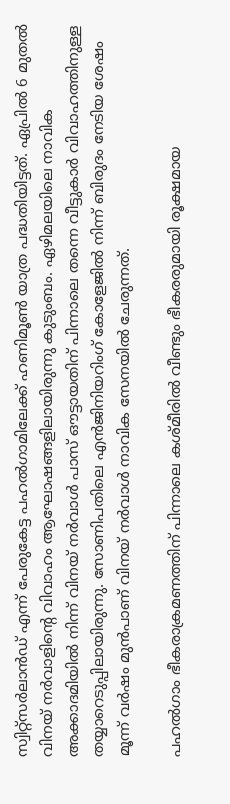സ്വിറ്റ്സർലാൻഡ് എന്ന് പേരുകേട്ട പഹൽഗാമിലേക്ക് ഹണിമൂൺ യാത്ര പദ്ധതിയിട്ടത്. ഏപ്രിൽ 6 മുതൽ വിനയ് നർവാളിന്റെ വിവാഹം ആഘോഷങ്ങളിലായിരുന്നു കുടുംബം. ഏഴിമലയിലെ നാവിക അക്കാദമിയിൽ നിന്ന് വിനയ് നർവാൾ പാസ് ഔട്ടായതിന് പിന്നാലെ തന്നെ വീട്ടുകാർ വിവാഹത്തിനുള്ള തയ്യാറെടുപ്പിലായിരുന്നു. സോണിപതിലെ എൻജിനിയറിംഗ് കോളേജിൽ നിന്ന് ബിരുദം നേടിയ ശേഷം മൂന്ന് വർഷം മുൻപാണ് വിനയ് നർവാൾ നാവിക സേനയിൽ ചേരുന്നത്.

പഹൽഗാം ഭീകരാക്രമണത്തിന് പിന്നാലെ കശ്മീരിൽ വീണ്ടും ഭീകരരുമായി രൂക്ഷമായ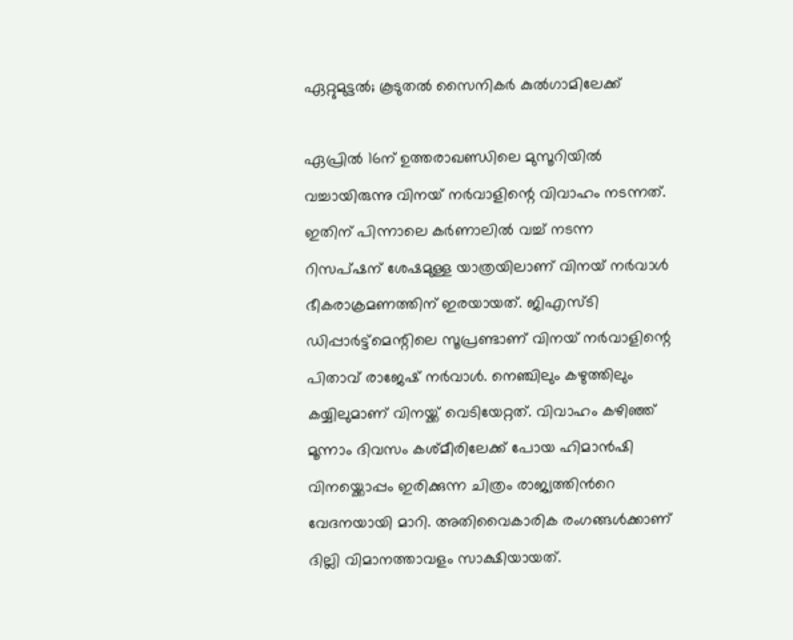ഏറ്റുമുട്ടൽ; കൂടുതൽ സൈനികർ കുൽഗാമിലേക്ക്

ഏപ്രിൽ 16ന് ഉത്തരാഖണ്ഡിലെ മുസൂറിയിൽ വച്ചായിരുന്നു വിനയ് നർവാളിന്റെ വിവാഹം നടന്നത്. ഇതിന് പിന്നാലെ കർണാലിൽ വച്ച് നടന്ന റിസപ്ഷന് ശേഷമുള്ള യാത്രയിലാണ് വിനയ് നർവാൾ ഭീകരാക്രമണത്തിന് ഇരയായത്. ജിഎസ്ടി ഡിപ്പാർട്ട്മെന്റിലെ സൂപ്രണ്ടാണ് വിനയ് നർവാളിന്റെ പിതാവ് രാജേഷ് നർവാൾ. നെഞ്ചിലും കഴുത്തിലും കയ്യിലുമാണ് വിനയ്ക്ക് വെടിയേറ്റത്. വിവാഹം കഴിഞ്ഞ് മൂന്നാം ദിവസം കശ്മീരിലേക്ക് പോയ ഹിമാന്‍ഷി വിനയ്ക്കൊപ്പം ഇരിക്കുന്ന ചിത്രം രാജ്യത്തിന്‍റെ വേദനയായി മാറി. അതിവൈകാരിക രംഗങ്ങൾക്കാണ് ദില്ലി വിമാനത്താവളം സാക്ഷിയായത്.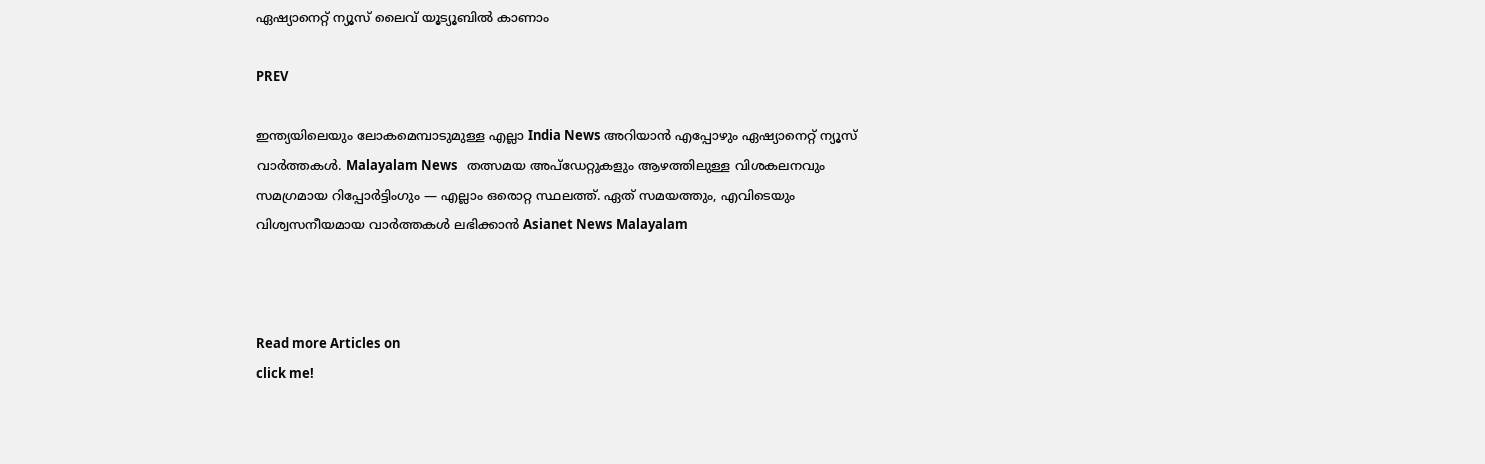ഏഷ്യാനെറ്റ് ന്യൂസ് ലൈവ് യൂട്യൂബിൽ കാണാം

PREV

ഇന്ത്യയിലെയും ലോകമെമ്പാടുമുള്ള എല്ലാ India News അറിയാൻ എപ്പോഴും ഏഷ്യാനെറ്റ് ന്യൂസ് വാർത്തകൾ. Malayalam News   തത്സമയ അപ്‌ഡേറ്റുകളും ആഴത്തിലുള്ള വിശകലനവും സമഗ്രമായ റിപ്പോർട്ടിംഗും — എല്ലാം ഒരൊറ്റ സ്ഥലത്ത്. ഏത് സമയത്തും, എവിടെയും വിശ്വസനീയമായ വാർത്തകൾ ലഭിക്കാൻ Asianet News Malayalam



Read more Articles on
click me!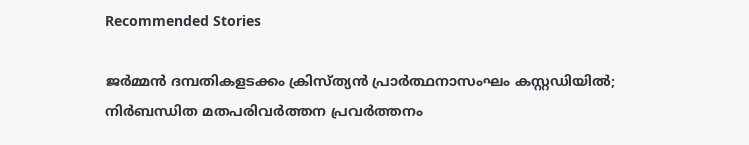Recommended Stories

ജർമ്മൻ ദമ്പതികളടക്കം ക്രിസ്ത്യൻ പ്രാർത്ഥനാസംഘം കസ്റ്റഡിയിൽ; നിർബന്ധിത മതപരിവർത്തന പ്രവർത്തനം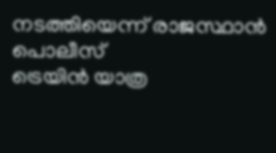നടത്തിയെന്ന് രാജസ്ഥാൻ പൊലീസ്
ട്രെയിൻ യാത്ര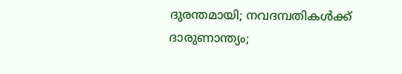ദുരന്തമായി; നവദമ്പതികൾക്ക് ദാരുണാന്ത്യം;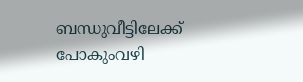ബന്ധുവീട്ടിലേക്ക് പോകുംവഴി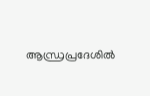ആന്ധ്രപ്രദേശിൽ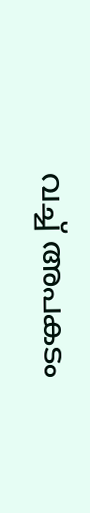വച്ച് അപകടം